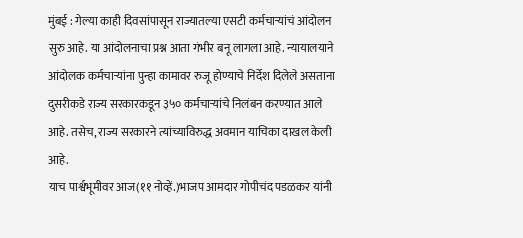मुंबई : गेल्या काही दिवसांपासून राज्यातल्या एसटी कर्मचाऱ्यांचं आंदोलन सुरु आहे. या आंदोलनाचा प्रश्न आता गंभीर बनू लागला आहे. न्यायालयाने आंदोलक कर्मचाऱ्यांना पुन्हा कामावर रुजू होण्याचे निर्देश दिलेले असताना दुसरीकडे राज्य सरकारकडून ३५० कर्मचाऱ्यांचे निलंबन करण्यात आले आहे. तसेच, राज्य सरकारने त्यांच्याविरुद्ध अवमान याचिका दाखल केली आहे.
याच पार्श्वभूमीवर आज(११ नोव्हें.)भाजप आमदार गोपीचंद पडळकर यांनी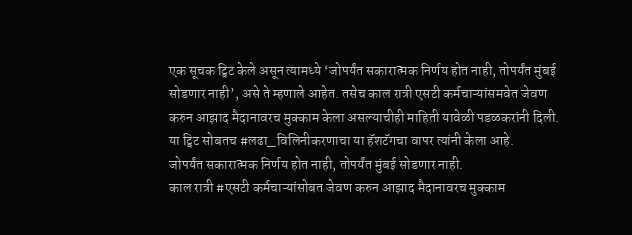एक सूचक ट्विट केले असून त्यामध्ये ‘जोपर्यंत सकारात्मक निर्णय होत नाही, तोपर्यंत मुंबई सोडणार नाही’, असे ते म्हणाले आहेत. तसेच काल रात्री एसटी कर्मचाऱ्यांसमवेत जेवण करुन आझाद मैदानावरच मुक्काम केला असल्याचीही माहिती यावेळी पडळकरांनी दिली. या ट्विट सोबतच #लढा_विलिनीकरणाचा या हॅशटॅगचा वापर त्यांनी केला आहे.
जोपर्यंत सकारात्मक निर्णय होत नाही, तोपर्यंत मुंबई सोडणार नाही.
काल रात्री #एसटी कर्मचाऱ्यांसोबत जेवण करुन आझाद मैदानावरच मुक्काम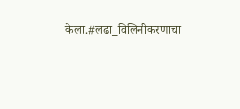केला.#लढा_विलिनीकरणाचा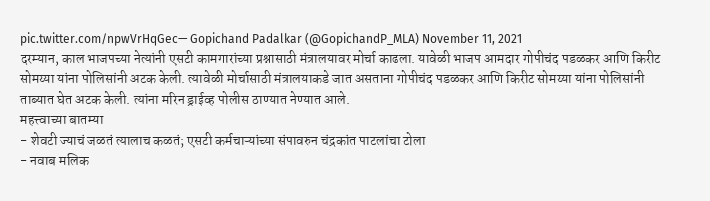pic.twitter.com/npwVrHqGec— Gopichand Padalkar (@GopichandP_MLA) November 11, 2021
दरम्यान, काल भाजपच्या नेत्यांनी एसटी कामगारांच्या प्रश्नासाठी मंत्रालयावर मोर्चा काढला. यावेळी भाजप आमदार गोपीचंद पडळकर आणि किरीट सोमय्या यांना पोलिसांनी अटक केली. त्यावेळी मोर्चासाठी मंत्रालयाकडे जात असताना गोपीचंद पडळकर आणि किरीट सोमय्या यांना पोलिसांनी ताब्यात घेत अटक केली. त्यांना मरिन ड्राईव्ह पोलीस ठाण्यात नेण्यात आले.
महत्त्वाच्या बातम्या
- शेवटी ज्याचं जळतं त्यालाच कळतं; एसटी कर्मचाऱ्यांच्या संपावरुन चंद्रकांत पाटलांचा टोला
- नवाब मलिक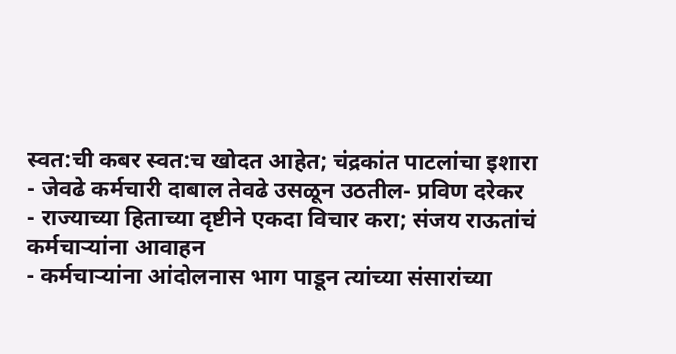स्वत:ची कबर स्वत:च खोदत आहेत; चंद्रकांत पाटलांचा इशारा
- जेवढे कर्मचारी दाबाल तेवढे उसळून उठतील- प्रविण दरेकर
- राज्याच्या हिताच्या दृष्टीने एकदा विचार करा; संजय राऊतांचं कर्मचाऱ्यांना आवाहन
- कर्मचाऱ्यांना आंदोलनास भाग पाडून त्यांच्या संसारांच्या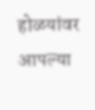होळयांवर आपल्या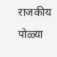राजकीय पोळ्या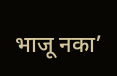भाजू नका’